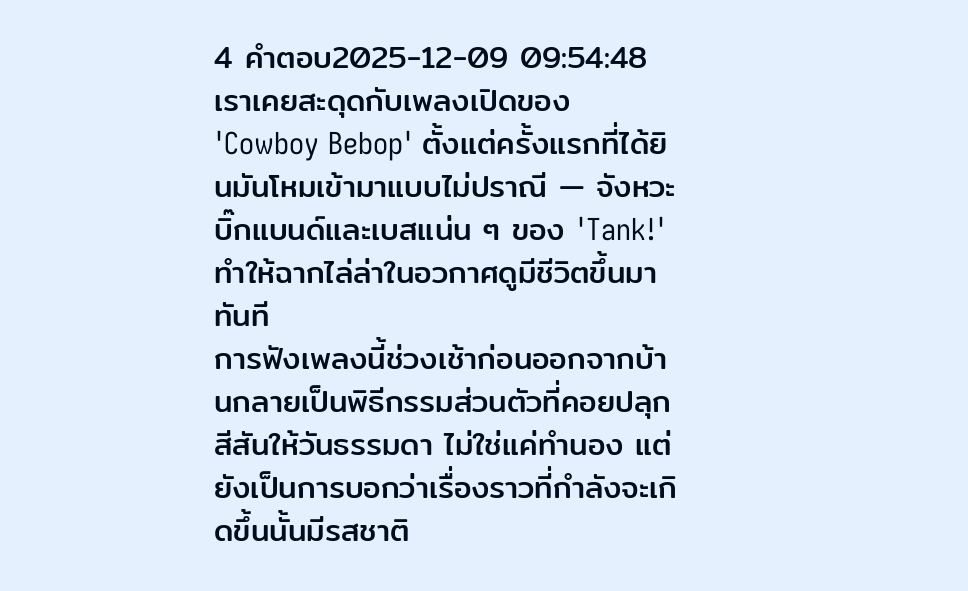4 คำตอบ2025-12-09 09:54:48
เราเคยสะดุดกับเพลงเปิดของ 'Cowboy Bebop' ตั้งแต่ครั้งแรกที่ได้ยินมันโหมเข้ามาแบบไม่ปราณี — จังหวะบิ๊กแบนด์และเบสแน่น ๆ ของ 'Tank!' ทำให้ฉากไล่ล่าในอวกาศดูมีชีวิตขึ้นมาทันที
การฟังเพลงนี้ช่วงเช้าก่อนออกจากบ้านกลายเป็นพิธีกรรมส่วนตัวที่คอยปลุกสีสันให้วันธรรมดา ไม่ใช่แค่ทำนอง แต่ยังเป็นการบอกว่าเรื่องราวที่กำลังจะเกิดขึ้นนั้นมีรสชาติ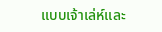แบบเจ้าเล่ห์และ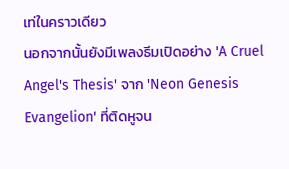เท่ในคราวเดียว
นอกจากนั้นยังมีเพลงธีมเปิดอย่าง 'A Cruel Angel's Thesis' จาก 'Neon Genesis Evangelion' ที่ติดหูจน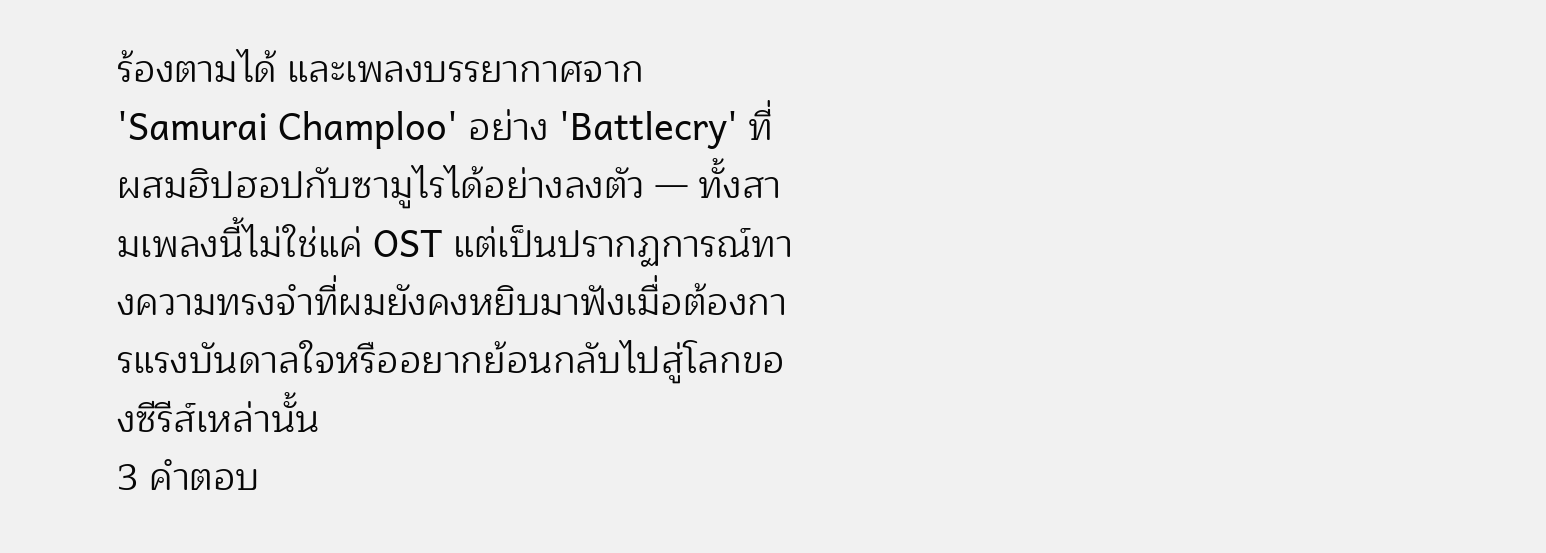ร้องตามได้ และเพลงบรรยากาศจาก 'Samurai Champloo' อย่าง 'Battlecry' ที่ผสมฮิปฮอปกับซามูไรได้อย่างลงตัว — ทั้งสามเพลงนี้ไม่ใช่แค่ OST แต่เป็นปรากฏการณ์ทางความทรงจำที่ผมยังคงหยิบมาฟังเมื่อต้องการแรงบันดาลใจหรืออยากย้อนกลับไปสู่โลกของซีรีส์เหล่านั้น
3 คำตอบ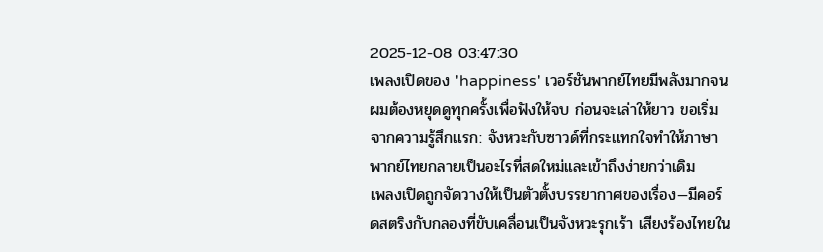2025-12-08 03:47:30
เพลงเปิดของ 'happiness' เวอร์ชันพากย์ไทยมีพลังมากจนผมต้องหยุดดูทุกครั้งเพื่อฟังให้จบ ก่อนจะเล่าให้ยาว ขอเริ่มจากความรู้สึกแรก: จังหวะกับซาวด์ที่กระแทกใจทำให้ภาษาพากย์ไทยกลายเป็นอะไรที่สดใหม่และเข้าถึงง่ายกว่าเดิม
เพลงเปิดถูกจัดวางให้เป็นตัวตั้งบรรยากาศของเรื่อง—มีคอร์ดสตริงกับกลองที่ขับเคลื่อนเป็นจังหวะรุกเร้า เสียงร้องไทยใน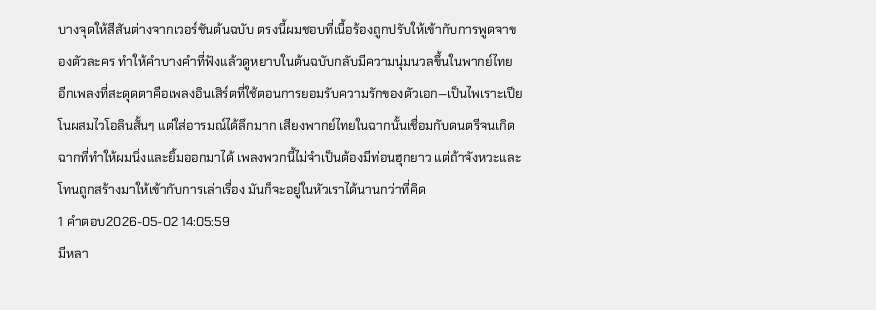บางจุดให้สีสันต่างจากเวอร์ชันต้นฉบับ ตรงนี้ผมชอบที่เนื้อร้องถูกปรับให้เข้ากับการพูดจาของตัวละคร ทำให้คำบางคำที่ฟังแล้วดูหยาบในต้นฉบับกลับมีความนุ่มนวลขึ้นในพากย์ไทย
อีกเพลงที่สะดุดตาคือเพลงอินเสิร์ตที่ใช้ตอนการยอมรับความรักของตัวเอก—เป็นไพเราะเปียโนผสมไวโอลินสั้นๆ แต่ใส่อารมณ์ได้ลึกมาก เสียงพากย์ไทยในฉากนั้นเชื่อมกับดนตรีจนเกิดฉากที่ทำให้ผมนิ่งและยิ้มออกมาได้ เพลงพวกนี้ไม่จำเป็นต้องมีท่อนฮุกยาว แต่ถ้าจังหวะและโทนถูกสร้างมาให้เข้ากับการเล่าเรื่อง มันก็จะอยู่ในหัวเราได้นานกว่าที่คิด
1 คำตอบ2026-05-02 14:05:59
มีหลา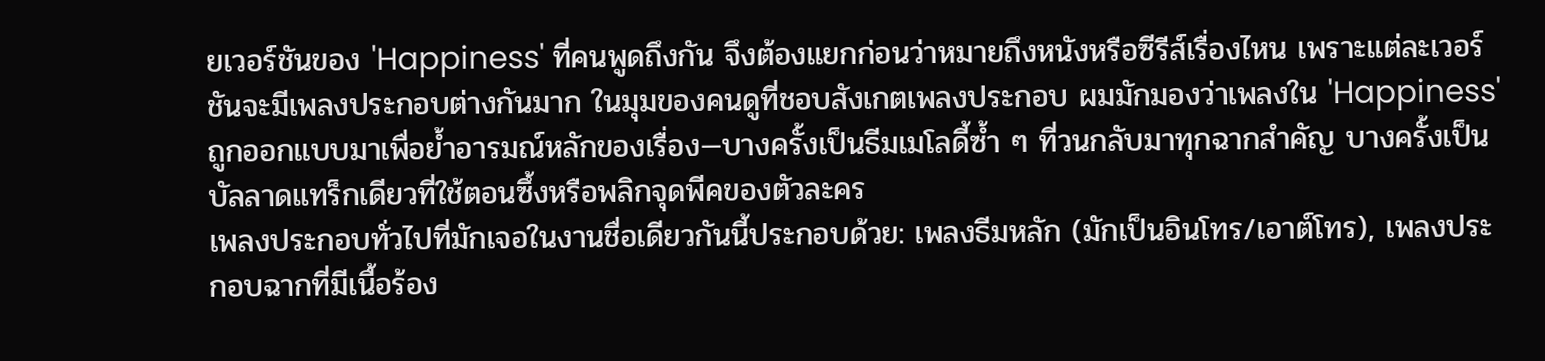ยเวอร์ชันของ 'Happiness' ที่คนพูดถึงกัน จึงต้องแยกก่อนว่าหมายถึงหนังหรือซีรีส์เรื่องไหน เพราะแต่ละเวอร์ชันจะมีเพลงประกอบต่างกันมาก ในมุมของคนดูที่ชอบสังเกตเพลงประกอบ ผมมักมองว่าเพลงใน 'Happiness' ถูกออกแบบมาเพื่อย้ำอารมณ์หลักของเรื่อง—บางครั้งเป็นธีมเมโลดี้ซ้ำ ๆ ที่วนกลับมาทุกฉากสำคัญ บางครั้งเป็นบัลลาดแทร็กเดียวที่ใช้ตอนซึ้งหรือพลิกจุดพีคของตัวละคร
เพลงประกอบทั่วไปที่มักเจอในงานชื่อเดียวกันนี้ประกอบด้วย: เพลงธีมหลัก (มักเป็นอินโทร/เอาต์โทร), เพลงประกอบฉากที่มีเนื้อร้อง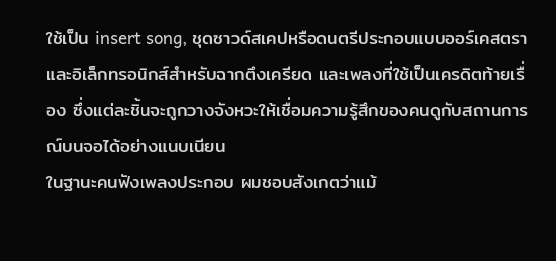ใช้เป็น insert song, ชุดซาวด์สเคปหรือดนตรีประกอบแบบออร์เคสตราและอิเล็กทรอนิกส์สำหรับฉากตึงเครียด และเพลงที่ใช้เป็นเครดิตท้ายเรื่อง ซึ่งแต่ละชิ้นจะถูกวางจังหวะให้เชื่อมความรู้สึกของคนดูกับสถานการณ์บนจอได้อย่างแนบเนียน
ในฐานะคนฟังเพลงประกอบ ผมชอบสังเกตว่าแม้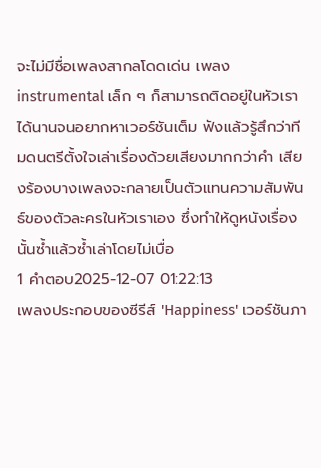จะไม่มีชื่อเพลงสากลโดดเด่น เพลง instrumental เล็ก ๆ ก็สามารถติดอยู่ในหัวเราได้นานจนอยากหาเวอร์ชันเต็ม ฟังแล้วรู้สึกว่าทีมดนตรีตั้งใจเล่าเรื่องด้วยเสียงมากกว่าคำ เสียงร้องบางเพลงจะกลายเป็นตัวแทนความสัมพันธ์ของตัวละครในหัวเราเอง ซึ่งทำให้ดูหนังเรื่องนั้นซ้ำแล้วซ้ำเล่าโดยไม่เบื่อ
1 คำตอบ2025-12-07 01:22:13
เพลงประกอบของซีรีส์ 'Happiness' เวอร์ชันภา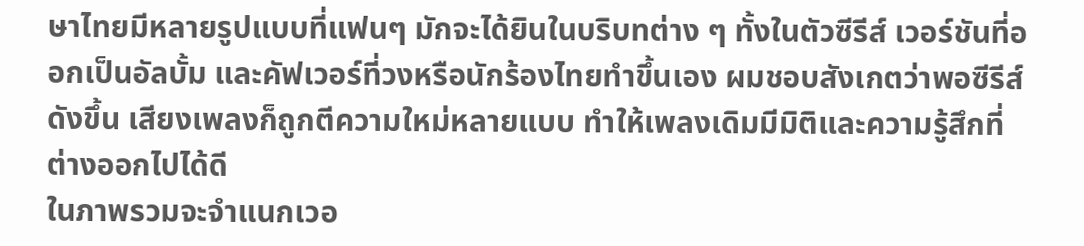ษาไทยมีหลายรูปแบบที่แฟนๆ มักจะได้ยินในบริบทต่าง ๆ ทั้งในตัวซีรีส์ เวอร์ชันที่ออกเป็นอัลบั้ม และคัฟเวอร์ที่วงหรือนักร้องไทยทำขึ้นเอง ผมชอบสังเกตว่าพอซีรีส์ดังขึ้น เสียงเพลงก็ถูกตีความใหม่หลายแบบ ทำให้เพลงเดิมมีมิติและความรู้สึกที่ต่างออกไปได้ดี
ในภาพรวมจะจำแนกเวอ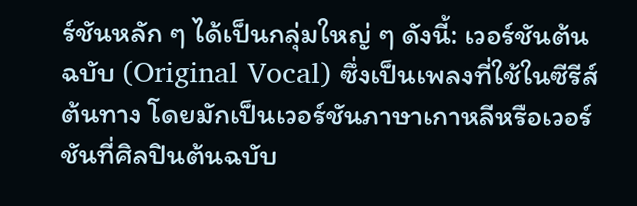ร์ชันหลัก ๆ ได้เป็นกลุ่มใหญ่ ๆ ดังนี้: เวอร์ชันต้นฉบับ (Original Vocal) ซึ่งเป็นเพลงที่ใช้ในซีรีส์ต้นทาง โดยมักเป็นเวอร์ชันภาษาเกาหลีหรือเวอร์ชันที่ศิลปินต้นฉบับ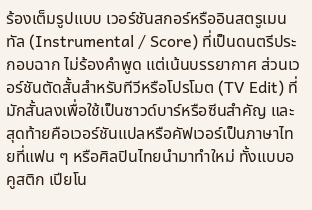ร้องเต็มรูปแบบ เวอร์ชันสกอร์หรืออินสตรูเมนทัล (Instrumental / Score) ที่เป็นดนตรีประกอบฉาก ไม่ร้องคำพูด แต่เน้นบรรยากาศ ส่วนเวอร์ชันตัดสั้นสำหรับทีวีหรือโปรโมต (TV Edit) ที่มักสั้นลงเพื่อใช้เป็นซาวด์บาร์หรือซีนสำคัญ และสุดท้ายคือเวอร์ชันแปลหรือคัฟเวอร์เป็นภาษาไทยที่แฟน ๆ หรือศิลปินไทยนำมาทำใหม่ ทั้งแบบอคูสติก เปียโน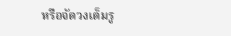หรือจัดวงเต็มรู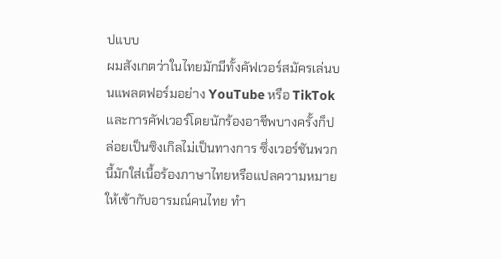ปแบบ
ผมสังเกตว่าในไทยมักมีทั้งคัฟเวอร์สมัครเล่นบนแพลตฟอร์มอย่าง YouTube หรือ TikTok และการคัฟเวอร์โดยนักร้องอาชีพบางครั้งก็ปล่อยเป็นซิงเกิลไม่เป็นทางการ ซึ่งเวอร์ชันพวกนี้มักใส่เนื้อร้องภาษาไทยหรือแปลความหมายให้เข้ากับอารมณ์คนไทย ทำ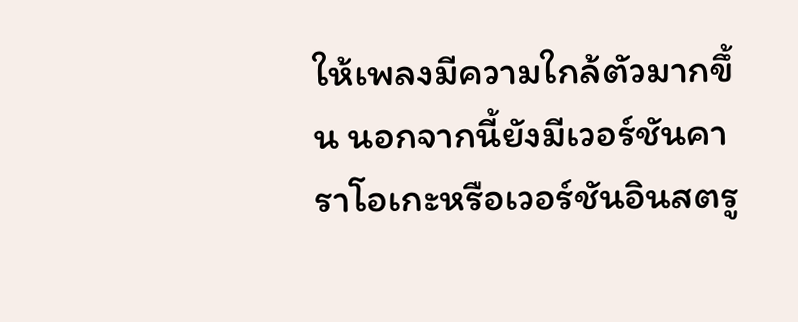ให้เพลงมีความใกล้ตัวมากขึ้น นอกจากนี้ยังมีเวอร์ชันคาราโอเกะหรือเวอร์ชันอินสตรู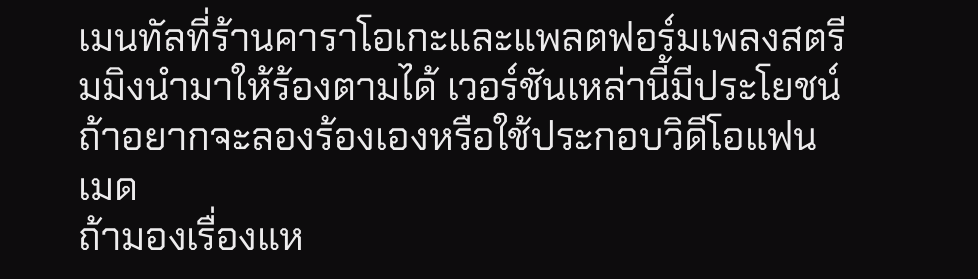เมนทัลที่ร้านคาราโอเกะและแพลตฟอร์มเพลงสตรีมมิงนำมาให้ร้องตามได้ เวอร์ชันเหล่านี้มีประโยชน์ถ้าอยากจะลองร้องเองหรือใช้ประกอบวิดีโอแฟนเมด
ถ้ามองเรื่องแห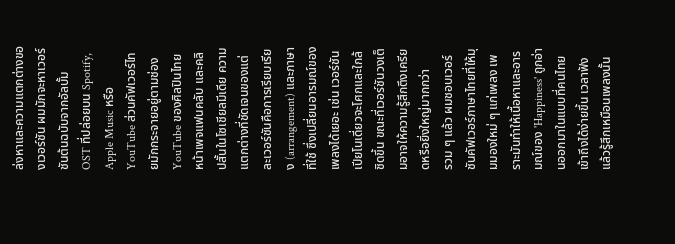ล่งหาและความแตกต่างของเวอร์ชัน ผมมักจะหาเวอร์ชันต้นฉบับจากอัลบั้ม OST ที่ปล่อยบน Spotify, Apple Music หรือ YouTube ส่วนคัฟเวอร์ไทยมักกระจายอยู่ตามช่อง YouTube ของศิลปินไทย หน้าเพจแฟนคลับ และคลิปสั้นในโซเชียลมีเดีย ความแตกต่างที่ชัดเจนของแต่ละเวอร์ชันคือการเรียบเรียง (arrangement) และภาษาที่ใช้ ซึ่งเปลี่ยนอารมณ์ของเพลงได้เยอะ เช่น เวอร์ชันเปียโนเดี่ยวจะโศกและใกล้ชิดขึ้น ขณะที่เวอร์ชันวงเต็มอาจให้ความรู้สึกตึงเครียดหรือยิ่งใหญ่มากกว่า
รวม ๆ แล้ว ผมชอบเวอร์ชันคัฟเวอร์ภาษาไทยที่ให้มุมมองใหม่ ๆ แก่เพลง เพราะมันทำให้เนื้อหาและอารมณ์ของ 'Happiness' ถูกอ่านออกมาในแบบที่คนไทยเข้าถึงได้ง่ายขึ้น เวลาฟังแล้วรู้สึกเหมือนเพลงนั้น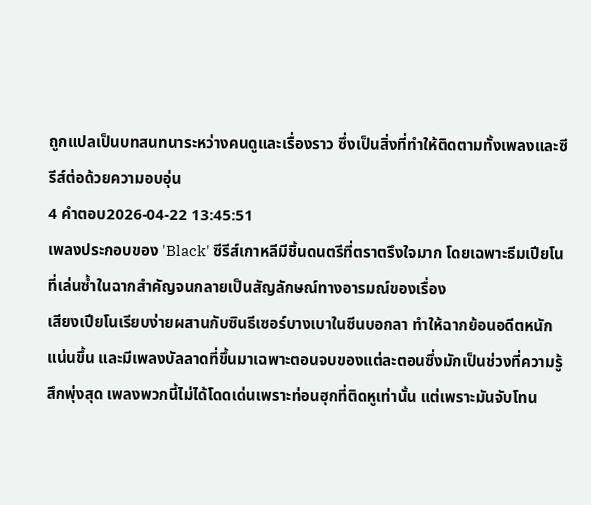ถูกแปลเป็นบทสนทนาระหว่างคนดูและเรื่องราว ซึ่งเป็นสิ่งที่ทำให้ติดตามทั้งเพลงและซีรีส์ต่อด้วยความอบอุ่น
4 คำตอบ2026-04-22 13:45:51
เพลงประกอบของ 'Black' ซีรีส์เกาหลีมีชิ้นดนตรีที่ตราตรึงใจมาก โดยเฉพาะธีมเปียโนที่เล่นซ้ำในฉากสำคัญจนกลายเป็นสัญลักษณ์ทางอารมณ์ของเรื่อง
เสียงเปียโนเรียบง่ายผสานกับซินธีเซอร์บางเบาในซีนบอกลา ทำให้ฉากย้อนอดีตหนักแน่นขึ้น และมีเพลงบัลลาดที่ขึ้นมาเฉพาะตอนจบของแต่ละตอนซึ่งมักเป็นช่วงที่ความรู้สึกพุ่งสุด เพลงพวกนี้ไม่ได้โดดเด่นเพราะท่อนฮุกที่ติดหูเท่านั้น แต่เพราะมันจับโทน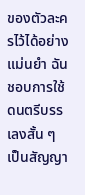ของตัวละครไว้ได้อย่างแม่นยำ ฉันชอบการใช้ดนตรีบรรเลงสั้น ๆ เป็นสัญญา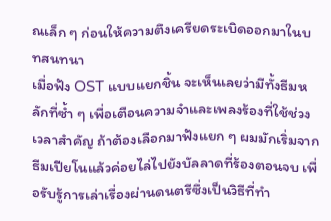ณเล็ก ๆ ก่อนให้ความตึงเครียดระเบิดออกมาในบทสนทนา
เมื่อฟัง OST แบบแยกชิ้น จะเห็นเลยว่ามีทั้งธีมหลักที่ซ้ำ ๆ เพื่อเตือนความจำและเพลงร้องที่ใช้ช่วงเวลาสำคัญ ถ้าต้องเลือกมาฟังแยก ๆ ผมมักเริ่มจากธีมเปียโนแล้วค่อยไล่ไปยังบัลลาดที่ร้องตอนจบ เพื่อรับรู้การเล่าเรื่องผ่านดนตรีซึ่งเป็นวิธีที่ทำ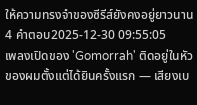ให้ความทรงจำของซีรีส์ยังคงอยู่ยาวนาน
4 คำตอบ2025-12-30 09:55:05
เพลงเปิดของ 'Gomorrah' ติดอยู่ในหัวของผมตั้งแต่ได้ยินครั้งแรก — เสียงเบ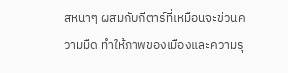สหนาๆ ผสมกับกีตาร์ที่เหมือนจะข่วนความมืด ทำให้ภาพของเมืองและความรุ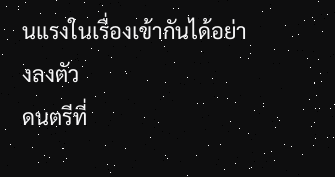นแรงในเรื่องเข้ากันได้อย่างลงตัว
ดนตรีที่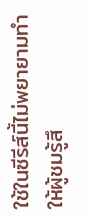ใช้ในซีรีส์นี้ไม่พยายามทำให้ผู้ชมรู้สึ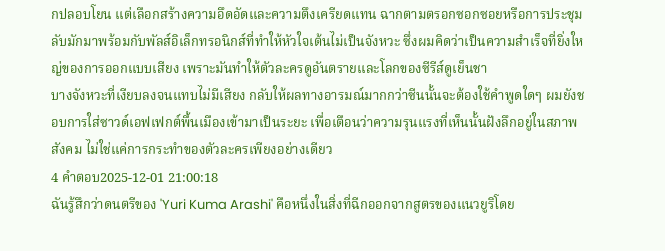กปลอบโยน แต่เลือกสร้างความอึดอัดและความตึงเครียดแทน ฉากตามตรอกซอกซอยหรือการประชุมลับมักมาพร้อมกับพัลส์อิเล็กทรอนิกส์ที่ทำให้หัวใจเต้นไม่เป็นจังหวะ ซึ่งผมคิดว่าเป็นความสำเร็จที่ยิ่งใหญ่ของการออกแบบเสียง เพราะมันทำให้ตัวละครดูอันตรายและโลกของซีรีส์ดูเย็นชา
บางจังหวะที่เงียบลงจนแทบไม่มีเสียง กลับให้ผลทางอารมณ์มากกว่าซีนนั้นจะต้องใช้คำพูดใดๆ ผมยังชอบการใส่ซาวด์เอฟเฟกต์พื้นเมืองเข้ามาเป็นระยะ เพื่อเตือนว่าความรุนแรงที่เห็นนั้นฝังลึกอยู่ในสภาพสังคม ไม่ใช่แค่การกระทำของตัวละครเพียงอย่างเดียว
4 คำตอบ2025-12-01 21:00:18
ฉันรู้สึกว่าดนตรีของ 'Yuri Kuma Arashi' คือหนึ่งในสิ่งที่ฉีกออกจากสูตรของแนวยูริโดย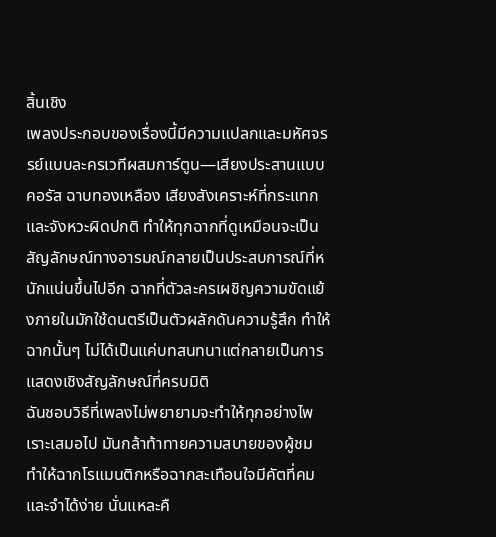สิ้นเชิง
เพลงประกอบของเรื่องนี้มีความแปลกและมหัศจรรย์แบบละครเวทีผสมการ์ตูน—เสียงประสานแบบคอรัส ฉาบทองเหลือง เสียงสังเคราะห์ที่กระแทก และจังหวะผิดปกติ ทำให้ทุกฉากที่ดูเหมือนจะเป็นสัญลักษณ์ทางอารมณ์กลายเป็นประสบการณ์ที่หนักแน่นขึ้นไปอีก ฉากที่ตัวละครเผชิญความขัดแย้งภายในมักใช้ดนตรีเป็นตัวผลักดันความรู้สึก ทำให้ฉากนั้นๆ ไม่ได้เป็นแค่บทสนทนาแต่กลายเป็นการแสดงเชิงสัญลักษณ์ที่ครบมิติ
ฉันชอบวิธีที่เพลงไม่พยายามจะทำให้ทุกอย่างไพเราะเสมอไป มันกล้าท้าทายความสบายของผู้ชม ทำให้ฉากโรแมนติกหรือฉากสะเทือนใจมีคัตที่คมและจำได้ง่าย นั่นแหละคื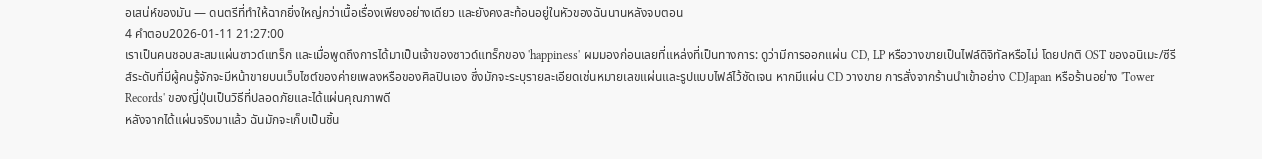อเสน่ห์ของมัน — ดนตรีที่ทำให้ฉากยิ่งใหญ่กว่าเนื้อเรื่องเพียงอย่างเดียว และยังคงสะท้อนอยู่ในหัวของฉันนานหลังจบตอน
4 คำตอบ2026-01-11 21:27:00
เราเป็นคนชอบสะสมแผ่นซาวด์แทร็ก และเมื่อพูดถึงการได้มาเป็นเจ้าของซาวด์แทร็กของ 'happiness' ผมมองก่อนเลยที่แหล่งที่เป็นทางการ: ดูว่ามีการออกแผ่น CD, LP หรือวางขายเป็นไฟล์ดิจิทัลหรือไม่ โดยปกติ OST ของอนิเมะ/ซีรีส์ระดับที่มีผู้คนรู้จักจะมีหน้าขายบนเว็บไซต์ของค่ายเพลงหรือของศิลปินเอง ซึ่งมักจะระบุรายละเอียดเช่นหมายเลขแผ่นและรูปแบบไฟล์ไว้ชัดเจน หากมีแผ่น CD วางขาย การสั่งจากร้านนำเข้าอย่าง CDJapan หรือร้านอย่าง 'Tower Records' ของญี่ปุ่นเป็นวิธีที่ปลอดภัยและได้แผ่นคุณภาพดี
หลังจากได้แผ่นจริงมาแล้ว ฉันมักจะเก็บเป็นชิ้น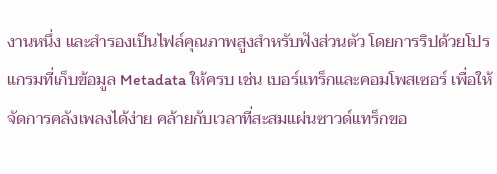งานหนึ่ง และสำรองเป็นไฟล์คุณภาพสูงสำหรับฟังส่วนตัว โดยการริปด้วยโปรแกรมที่เก็บข้อมูล Metadata ให้ครบ เช่น เบอร์แทร็กและคอมโพสเซอร์ เพื่อให้จัดการคลังเพลงได้ง่าย คล้ายกับเวลาที่สะสมแผ่นซาวด์แทร็กขอ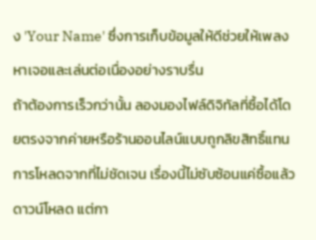ง 'Your Name' ซึ่งการเก็บข้อมูลให้ดีช่วยให้เพลงหาเจอและเล่นต่อเนื่องอย่างราบรื่น
ถ้าต้องการเร็วกว่านั้น ลองมองไฟล์ดิจิทัลที่ซื้อได้โดยตรงจากค่ายหรือร้านออนไลน์แบบถูกลิขสิทธิ์แทนการโหลดจากที่ไม่ชัดเจน เรื่องนี้ไม่ซับซ้อนแค่ซื้อแล้วดาวน์โหลด แต่กา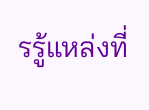รรู้แหล่งที่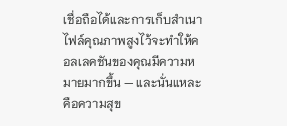เชื่อถือได้และการเก็บสำเนาไฟล์คุณภาพสูงไว้จะทำให้คอลเลคชันของคุณมีความหมายมากขึ้น — และนั่นแหละคือความสุข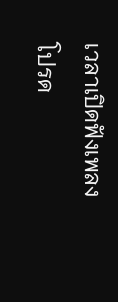เวลาเปิดฟังเพลงโปรด